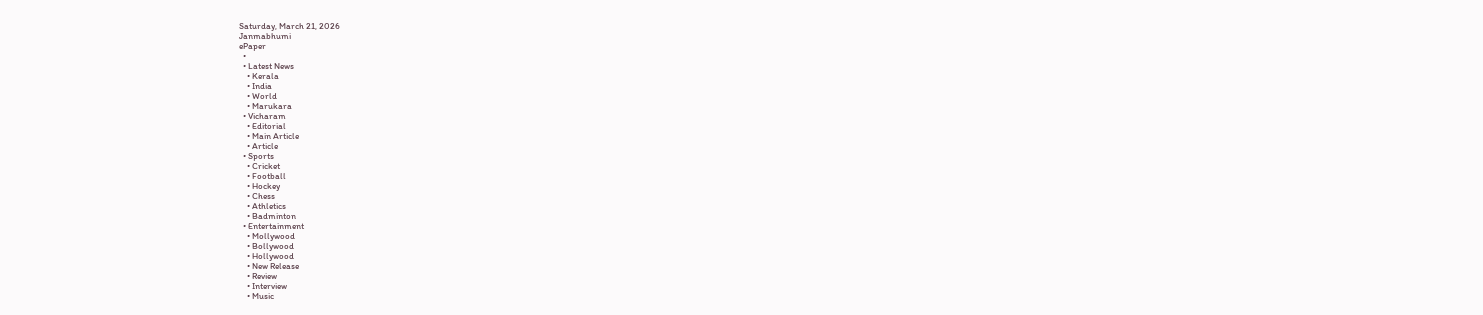Saturday, March 21, 2026
Janmabhumi
ePaper
  •
  • Latest News
    • Kerala
    • India
    • World
    • Marukara
  • Vicharam
    • Editorial
    • Main Article
    • Article
  • Sports
    • Cricket
    • Football
    • Hockey
    • Chess
    • Athletics
    • Badminton
  • Entertainment
    • Mollywood
    • Bollywood
    • Hollywood
    • New Release
    • Review
    • Interview
    • Music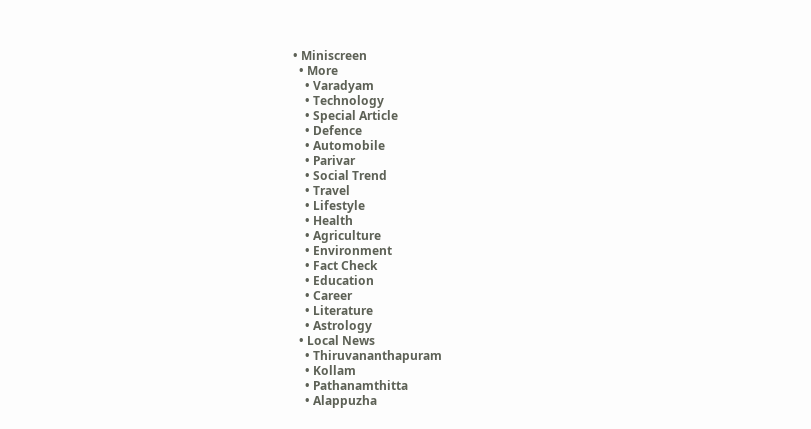• Miniscreen
  • More
    • Varadyam
    • Technology
    • Special Article
    • Defence
    • Automobile
    • Parivar
    • Social Trend
    • Travel
    • Lifestyle
    • Health
    • Agriculture
    • Environment
    • Fact Check
    • Education
    • Career
    • Literature
    • Astrology
  • Local News
    • Thiruvananthapuram
    • Kollam
    • Pathanamthitta
    • Alappuzha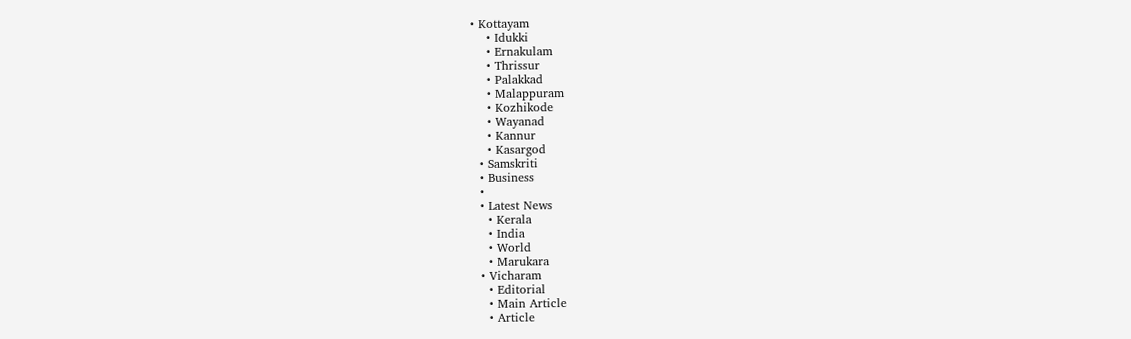• Kottayam
    • Idukki
    • Ernakulam
    • Thrissur
    • Palakkad
    • Malappuram
    • Kozhikode
    • Wayanad
    • Kannur
    • Kasargod
  • Samskriti
  • Business
  •
  • Latest News
    • Kerala
    • India
    • World
    • Marukara
  • Vicharam
    • Editorial
    • Main Article
    • Article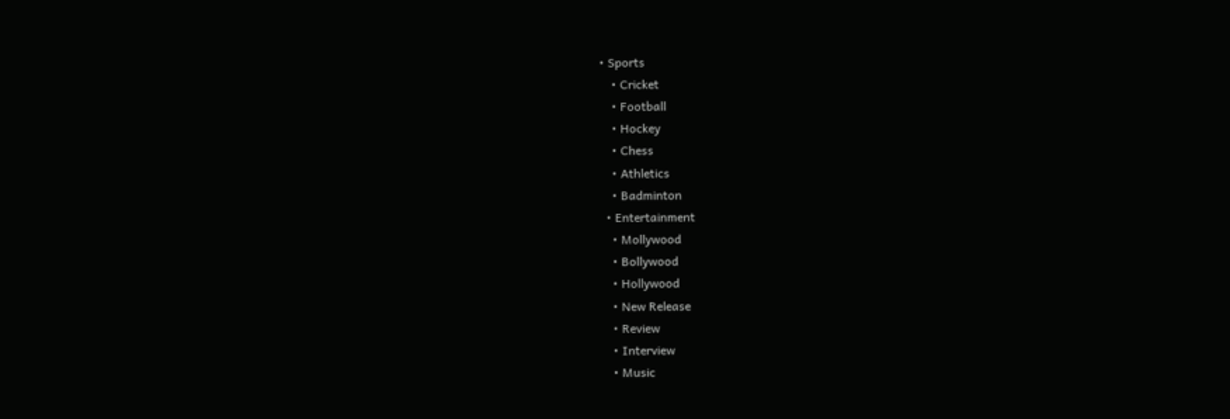• Sports
    • Cricket
    • Football
    • Hockey
    • Chess
    • Athletics
    • Badminton
  • Entertainment
    • Mollywood
    • Bollywood
    • Hollywood
    • New Release
    • Review
    • Interview
    • Music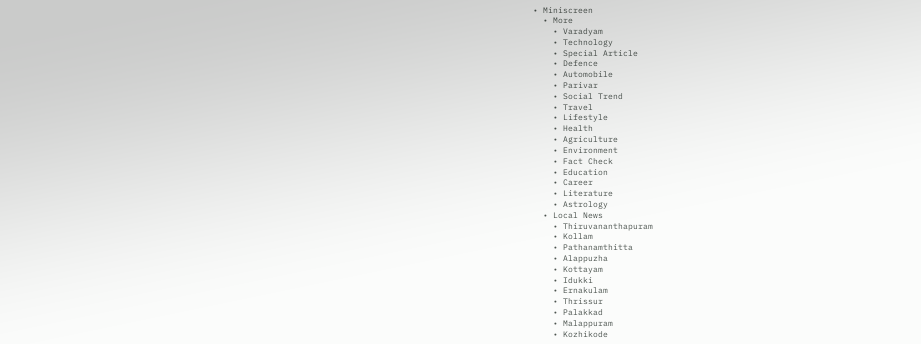• Miniscreen
  • More
    • Varadyam
    • Technology
    • Special Article
    • Defence
    • Automobile
    • Parivar
    • Social Trend
    • Travel
    • Lifestyle
    • Health
    • Agriculture
    • Environment
    • Fact Check
    • Education
    • Career
    • Literature
    • Astrology
  • Local News
    • Thiruvananthapuram
    • Kollam
    • Pathanamthitta
    • Alappuzha
    • Kottayam
    • Idukki
    • Ernakulam
    • Thrissur
    • Palakkad
    • Malappuram
    • Kozhikode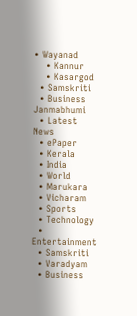• Wayanad
    • Kannur
    • Kasargod
  • Samskriti
  • Business
Janmabhumi
  • Latest News
  • ePaper
  • Kerala
  • India
  • World
  • Marukara
  • Vicharam
  • Sports
  • Technology
  • Entertainment
  • Samskriti
  • Varadyam
  • Business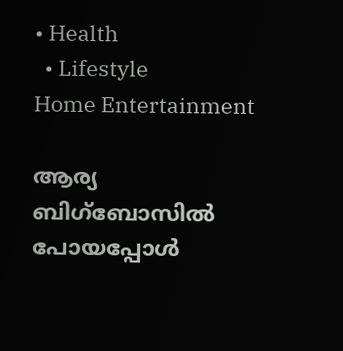• Health
  • Lifestyle
Home Entertainment

ആര്യ ബിഗ്‌ബോസിൽ പോയപ്പോൾ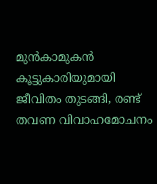മുൻകാമുകൻ കൂട്ടുകാരിയുമായി ജീവിതം തുടങ്ങി, രണ്ട് തവണ വിവാഹമോചനം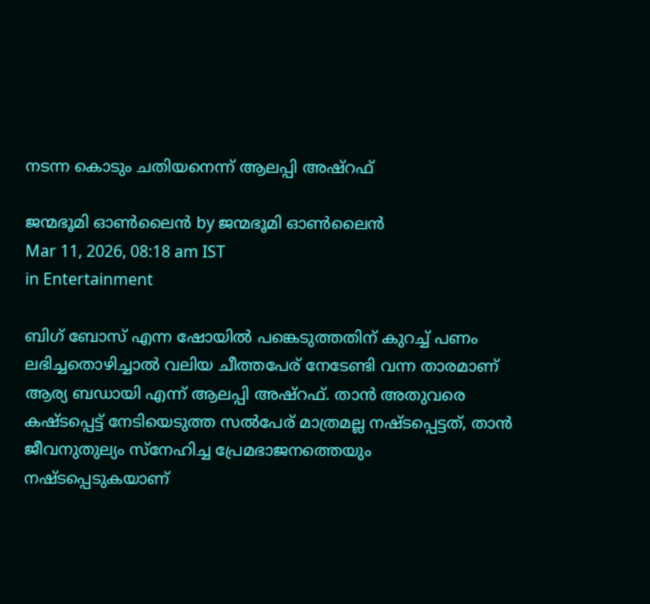നടന്ന കൊടും ചതിയനെന്ന് ആലപ്പി അഷ്റഫ്

ജന്മഭൂമി ഓണ്‍ലൈന്‍ by ജന്മഭൂമി ഓണ്‍ലൈന്‍
Mar 11, 2026, 08:18 am IST
in Entertainment

ബിഗ് ബോസ് എന്ന ഷോയിൽ പങ്കെടുത്തതിന് കുറച്ച് പണം ലഭിച്ചതൊഴിച്ചാൽ വലിയ ചീത്തപേര് നേടേണ്ടി വന്ന താരമാണ് ആര്യ ബഡായി എന്ന് ആലപ്പി അഷ്റഫ്. താൻ അതുവരെ കഷ്ടപ്പെട്ട് നേടിയെടുത്ത സൽപേര് മാത്രമല്ല നഷ്ടപ്പെട്ടത്, താൻ ജീവനുതുല്യം സ്നേഹിച്ച പ്രേമഭാജനത്തെയും നഷ്ടപ്പെടുകയാണ്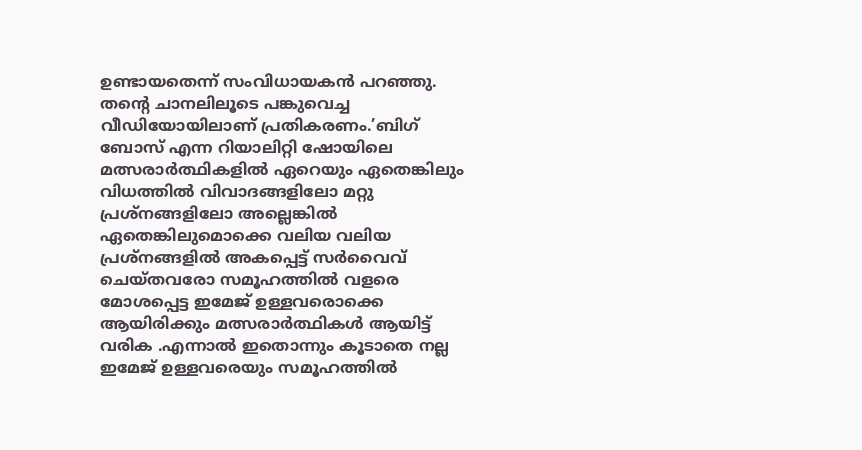ഉണ്ടായതെന്ന് സംവിധായകൻ പറഞ്ഞു. തന്റെ ചാനലിലൂടെ പങ്കുവെച്ച വീഡിയോയിലാണ് പ്രതികരണം.’ബിഗ് ബോസ് എന്ന റിയാലിറ്റി ഷോയിലെ മത്സരാർത്ഥികളിൽ ഏറെയും ഏതെങ്കിലും വിധത്തിൽ വിവാദങ്ങളിലോ മറ്റു പ്രശ്നങ്ങളിലോ അല്ലെങ്കിൽ ഏതെങ്കിലുമൊക്കെ വലിയ വലിയ പ്രശ്നങ്ങളിൽ അകപ്പെട്ട് സർവൈവ് ചെയ്തവരോ സമൂഹത്തിൽ വളരെ മോശപ്പെട്ട ഇമേജ് ഉള്ളവരൊക്കെ ആയിരിക്കും മത്സരാർത്ഥികൾ ആയിട്ട് വരിക .എന്നാൽ ഇതൊന്നും കൂടാതെ നല്ല ഇമേജ് ഉള്ളവരെയും സമൂഹത്തിൽ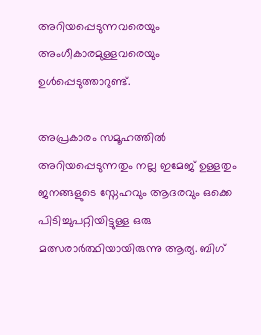അറിയപ്പെടുന്നവരെയും അംഗീകാരമുള്ളവരെയും ഉൾപ്പെടുത്താറുണ്ട്.

അപ്രകാരം സമൂഹത്തിൽ അറിയപ്പെടുന്നതും നല്ല ഇമേജ് ഉള്ളതും ജനങ്ങളുടെ സ്നേഹവും ആദരവും ഒക്കെ പിടിച്ചുപറ്റിയിട്ടുള്ള ഒരു മത്സരാർത്ഥിയായിരുന്നു ആര്യ. ബിഗ്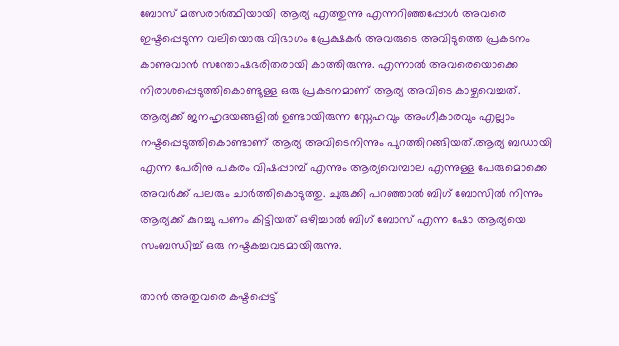ബോസ് മത്സരാർത്ഥിയായി ആര്യ എത്തുന്നു എന്നറിഞ്ഞപ്പോൾ അവരെ ഇഷ്ടപ്പെടുന്ന വലിയൊരു വിഭാഗം പ്രേക്ഷകർ അവരുടെ അവിടുത്തെ പ്രകടനം കാണുവാൻ സന്തോഷഭരിതരായി കാത്തിരുന്നു. എന്നാൽ അവരെയൊക്കെ നിരാശപ്പെടുത്തികൊണ്ടുള്ള ഒരു പ്രകടനമാണ് ആര്യ അവിടെ കാഴ്ചവെച്ചത്. ആര്യക്ക് ജനഹൃദയങ്ങളിൽ ഉണ്ടായിരുന്ന സ്നേഹവും അംഗീകാരവും എല്ലാം നഷ്ടപ്പെടുത്തികൊണ്ടാണ് ആര്യ അവിടെനിന്നും പുറത്തിറങ്ങിയത്.ആര്യ ബഡായി എന്ന പേരിനു പകരം വിഷപ്പാമ്പ് എന്നും ആര്യവെമ്പാല എന്നുള്ള പേരുമൊക്കെ അവർക്ക് പലരും ചാർത്തികൊടുത്തു. ചുരുക്കി പറഞ്ഞാൽ ബിഗ് ബോസിൽ നിന്നും ആര്യക്ക് കുറച്ചു പണം കിട്ടിയത് ഒഴിച്ചാൽ ബിഗ് ബോസ് എന്ന ഷോ ആര്യയെ സംബന്ധിച്ച് ഒരു നഷ്ടകച്ചവടമായിരുന്നു.

താൻ അതുവരെ കഷ്ടപ്പെട്ട്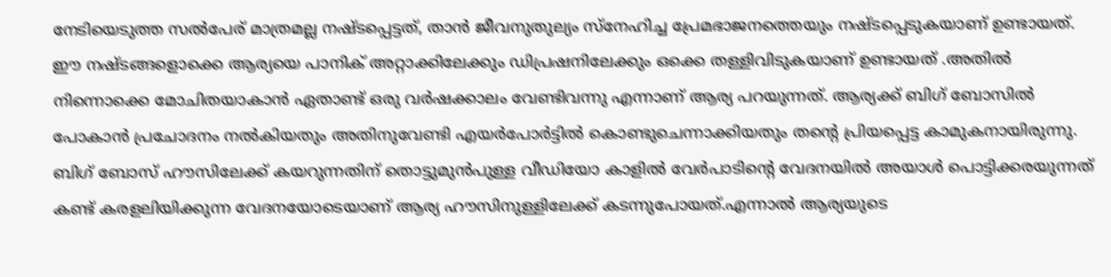നേടിയെടുത്ത സൽപേര് മാത്രമല്ല നഷ്ടപ്പെട്ടത്, താൻ ജീവനുതുല്യം സ്നേഹിച്ച പ്രേമഭാജനത്തെയും നഷ്ടപ്പെടുകയാണ് ഉണ്ടായത്. ഈ നഷ്ടങ്ങളൊക്കെ ആര്യയെ പാനിക് അറ്റാക്കിലേക്കും ഡിപ്രഷനിലേക്കും ഒക്കെ തള്ളിവിടുകയാണ് ഉണ്ടായത് .അതിൽ നിന്നൊക്കെ മോചിതയാകാൻ ഏതാണ്ട് ഒരു വർഷക്കാലം വേണ്ടിവന്നു എന്നാണ് ആര്യ പറയുന്നത്. ആര്യക്ക് ബിഗ് ബോസിൽ പോകാൻ പ്രചോദനം നൽകിയതും അതിനുവേണ്ടി എയർപോർട്ടിൽ കൊണ്ടുചെന്നാക്കിയതും തന്റെ പ്രിയപ്പെട്ട കാമുകനായിരുന്നു. ബിഗ് ബോസ് ഹൗസിലേക്ക് കയറുന്നതിന് തൊട്ടുമുൻപുള്ള വീഡിയോ കാളിൽ വേർപാടിന്റെ വേദനയിൽ അയാൾ പൊട്ടിക്കരയുന്നത് കണ്ട് കരളലിയിക്കുന്ന വേദനയോടെയാണ് ആര്യ ഹൗസിനുള്ളിലേക്ക് കടന്നുപോയത്.എന്നാൽ ആര്യയുടെ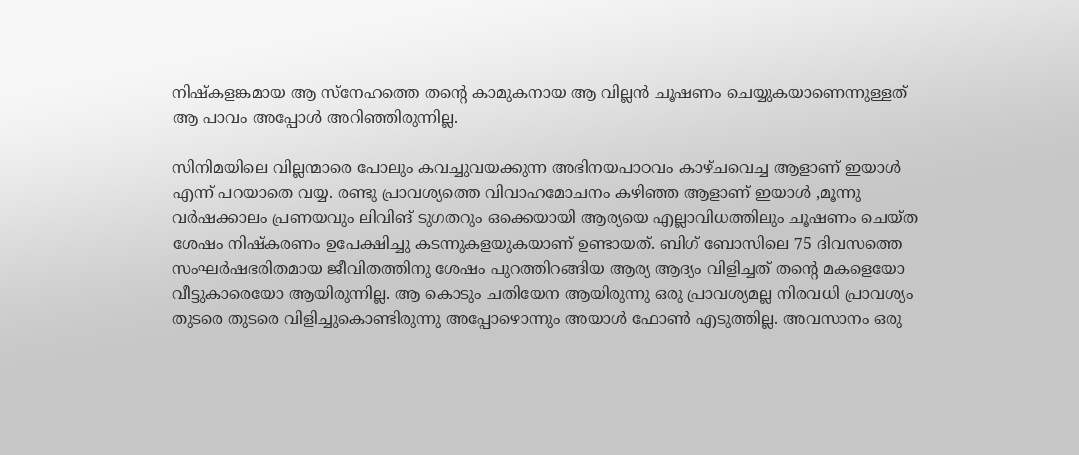നിഷ്കളങ്കമായ ആ സ്നേഹത്തെ തന്റെ കാമുകനായ ആ വില്ലൻ ചൂഷണം ചെയ്യുകയാണെന്നുള്ളത് ആ പാവം അപ്പോൾ അറിഞ്ഞിരുന്നില്ല.

സിനിമയിലെ വില്ലന്മാരെ പോലും കവച്ചുവയക്കുന്ന അഭിനയപാഠവം കാഴ്ചവെച്ച ആളാണ് ഇയാൾ എന്ന് പറയാതെ വയ്യ. രണ്ടു പ്രാവശ്യത്തെ വിവാഹമോചനം കഴിഞ്ഞ ആളാണ് ഇയാൾ ,മൂന്നു വർഷക്കാലം പ്രണയവും ലിവിങ് ടുഗതറും ഒക്കെയായി ആര്യയെ എല്ലാവിധത്തിലും ചൂഷണം ചെയ്ത ശേഷം നിഷ്കരണം ഉപേക്ഷിച്ചു കടന്നുകളയുകയാണ് ഉണ്ടായത്. ബിഗ് ബോസിലെ 75 ദിവസത്തെ സംഘർഷഭരിതമായ ജീവിതത്തിനു ശേഷം പുറത്തിറങ്ങിയ ആര്യ ആദ്യം വിളിച്ചത് തന്റെ മകളെയോ വീട്ടുകാരെയോ ആയിരുന്നില്ല. ആ കൊടും ചതിയേന ആയിരുന്നു ഒരു പ്രാവശ്യമല്ല നിരവധി പ്രാവശ്യം തുടരെ തുടരെ വിളിച്ചുകൊണ്ടിരുന്നു അപ്പോഴൊന്നും അയാൾ ഫോൺ എടുത്തില്ല. അവസാനം ഒരു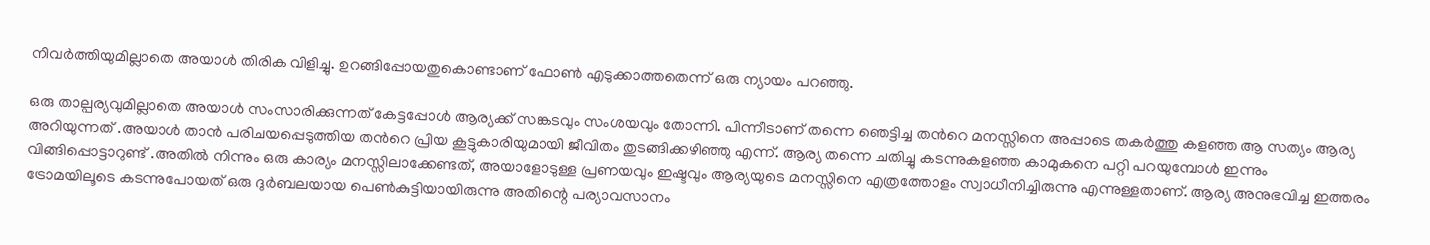നിവർത്തിയുമില്ലാതെ അയാൾ തിരിക വിളിച്ചു. ഉറങ്ങിപ്പോയതുകൊണ്ടാണ് ഫോൺ എടുക്കാത്തതെന്ന് ഒരു ന്യായം പറഞ്ഞു.

ഒരു താല്പര്യവുമില്ലാതെ അയാൾ സംസാരിക്കുന്നത് കേട്ടപ്പോൾ ആര്യക്ക് സങ്കടവും സംശയവും തോന്നി. പിന്നീടാണ് തന്നെ ഞെട്ടിച്ച തൻറെ മനസ്സിനെ അപ്പാടെ തകർത്തു കളഞ്ഞ ആ സത്യം ആര്യ അറിയുന്നത് .അയാൾ താൻ പരിചയപ്പെടുത്തിയ തൻറെ പ്രിയ കൂട്ടുകാരിയുമായി ജീവിതം തുടങ്ങിക്കഴിഞ്ഞു എന്ന്. ആര്യ തന്നെ ചതിച്ചു കടന്നുകളഞ്ഞ കാമുകനെ പറ്റി പറയുമ്പോൾ ഇന്നും വിങ്ങിപ്പൊട്ടാറുണ്ട് .അതിൽ നിന്നും ഒരു കാര്യം മനസ്സിലാക്കേണ്ടത്, അയാളോടുള്ള പ്രണയവും ഇഷ്ടവും ആര്യയുടെ മനസ്സിനെ എത്രത്തോളം സ്വാധീനിച്ചിരുന്നു എന്നുള്ളതാണ്. ആര്യ അനുഭവിച്ച ഇത്തരം ട്രോമയിലൂടെ കടന്നുപോയത് ഒരു ദുർബലയായ പെൺകുട്ടിയായിരുന്നു അതിന്റെ പര്യാവസാനം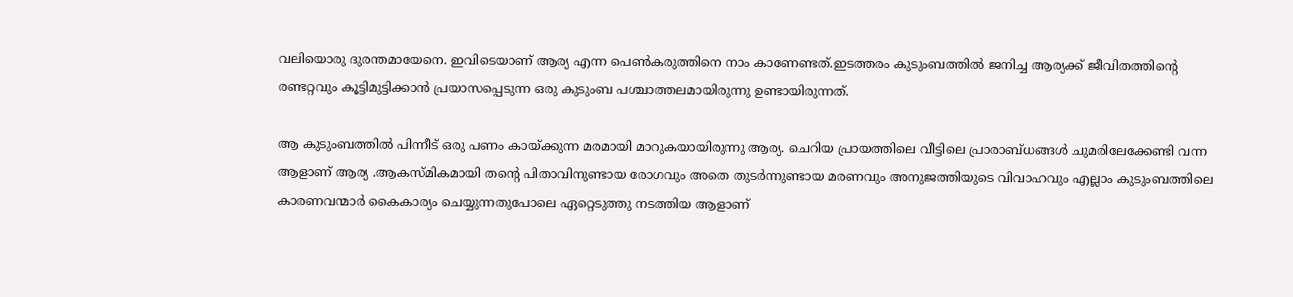വലിയൊരു ദുരന്തമായേനെ. ഇവിടെയാണ് ആര്യ എന്ന പെൺകരുത്തിനെ നാം കാണേണ്ടത്.ഇടത്തരം കുടുംബത്തിൽ ജനിച്ച ആര്യക്ക് ജീവിതത്തിന്റെ രണ്ടറ്റവും കൂട്ടിമുട്ടിക്കാൻ പ്രയാസപ്പെടുന്ന ഒരു കുടുംബ പശ്ചാത്തലമായിരുന്നു ഉണ്ടായിരുന്നത്.

ആ കുടുംബത്തിൽ പിന്നീട് ഒരു പണം കായ്‌ക്കുന്ന മരമായി മാറുകയായിരുന്നു ആര്യ. ചെറിയ പ്രായത്തിലെ വീട്ടിലെ പ്രാരാബ്ധങ്ങൾ ചുമരിലേക്കേണ്ടി വന്ന ആളാണ് ആര്യ .ആകസ്മികമായി തന്റെ പിതാവിനുണ്ടായ രോഗവും അതെ തുടർന്നുണ്ടായ മരണവും അനുജത്തിയുടെ വിവാഹവും എല്ലാം കുടുംബത്തിലെ കാരണവന്മാർ കൈകാര്യം ചെയ്യുന്നതുപോലെ ഏറ്റെടുത്തു നടത്തിയ ആളാണ്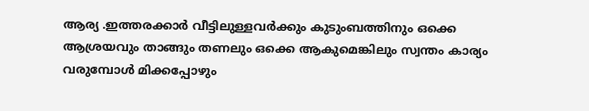ആര്യ .ഇത്തരക്കാർ വീട്ടിലുള്ളവർക്കും കുടുംബത്തിനും ഒക്കെ ആശ്രയവും താങ്ങും തണലും ഒക്കെ ആകുമെങ്കിലും സ്വന്തം കാര്യം വരുമ്പോൾ മിക്കപ്പോഴും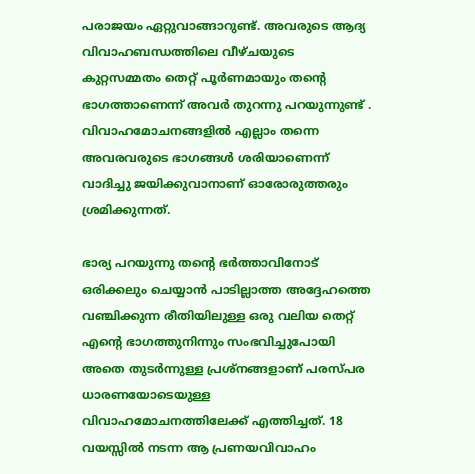പരാജയം ഏറ്റുവാങ്ങാറുണ്ട്. അവരുടെ ആദ്യ വിവാഹബന്ധത്തിലെ വീഴ്ചയുടെ കുറ്റസമ്മതം തെറ്റ് പൂർണമായും തന്റെ ഭാഗത്താണെന്ന് അവർ തുറന്നു പറയുന്നുണ്ട് . വിവാഹമോചനങ്ങളിൽ എല്ലാം തന്നെ അവരവരുടെ ഭാഗങ്ങൾ ശരിയാണെന്ന് വാദിച്ചു ജയിക്കുവാനാണ് ഓരോരുത്തരും ശ്രമിക്കുന്നത്.

ഭാര്യ പറയുന്നു തന്റെ ഭർത്താവിനോട് ഒരിക്കലും ചെയ്യാൻ പാടില്ലാത്ത അദ്ദേഹത്തെ വഞ്ചിക്കുന്ന രീതിയിലുള്ള ഒരു വലിയ തെറ്റ് എന്റെ ഭാഗത്തുനിന്നും സംഭവിച്ചുപോയി അതെ തുടർന്നുള്ള പ്രശ്നങ്ങളാണ് പരസ്പര ധാരണയോടെയുള്ള വിവാഹമോചനത്തിലേക്ക് എത്തിച്ചത്. 18 വയസ്സിൽ നടന്ന ആ പ്രണയവിവാഹം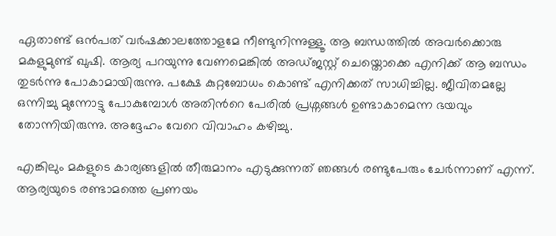ഏതാണ്ട് ഒൻപത് വർഷക്കാലത്തോളമേ നീണ്ടുനിന്നുള്ളൂ. ആ ബന്ധത്തിൽ അവർക്കൊരു മകളുമുണ്ട് ഖുഷി. ആര്യ പറയുന്നു വേണമെങ്കിൽ അഡ്ജസ്റ്റ് ചെയ്തൊക്കെ എനിക്ക് ആ ബന്ധം തുടർന്നു പോകാമായിരുന്നു. പക്ഷേ കുറ്റബോധം കൊണ്ട് എനിക്കത് സാധിച്ചില്ല. ജീവിതമല്ലേ ഒന്നിച്ചു മുന്നോട്ടു പോകുമ്പോൾ അതിൻറെ പേരിൽ പ്രശ്നങ്ങൾ ഉണ്ടാകാമെന്ന ഭയവും തോന്നിയിരുന്നു. അദ്ദേഹം വേറെ വിവാഹം കഴിച്ചു.

എങ്കിലും മകളുടെ കാര്യങ്ങളിൽ തീരുമാനം എടുക്കുന്നത് ഞങ്ങൾ രണ്ടുപേരും ചേർന്നാണ് എന്ന്. ആര്യയുടെ രണ്ടാമത്തെ പ്രണയം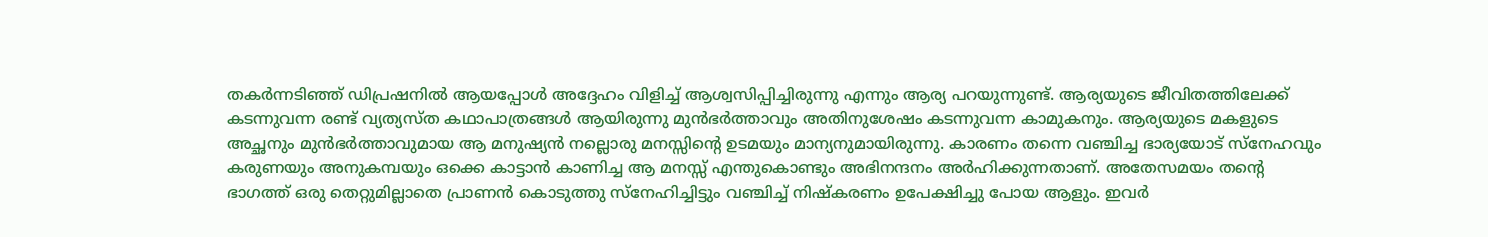തകർന്നടിഞ്ഞ് ഡിപ്രഷനിൽ ആയപ്പോൾ അദ്ദേഹം വിളിച്ച് ആശ്വസിപ്പിച്ചിരുന്നു എന്നും ആര്യ പറയുന്നുണ്ട്. ആര്യയുടെ ജീവിതത്തിലേക്ക് കടന്നുവന്ന രണ്ട് വ്യത്യസ്ത കഥാപാത്രങ്ങൾ ആയിരുന്നു മുൻഭർത്താവും അതിനുശേഷം കടന്നുവന്ന കാമുകനും. ആര്യയുടെ മകളുടെ അച്ഛനും മുൻഭർത്താവുമായ ആ മനുഷ്യൻ നല്ലൊരു മനസ്സിന്റെ ഉടമയും മാന്യനുമായിരുന്നു. കാരണം തന്നെ വഞ്ചിച്ച ഭാര്യയോട് സ്നേഹവും കരുണയും അനുകമ്പയും ഒക്കെ കാട്ടാൻ കാണിച്ച ആ മനസ്സ് എന്തുകൊണ്ടും അഭിനന്ദനം അർഹിക്കുന്നതാണ്. അതേസമയം തന്റെ ഭാഗത്ത് ഒരു തെറ്റുമില്ലാതെ പ്രാണൻ കൊടുത്തു സ്നേഹിച്ചിട്ടും വഞ്ചിച്ച് നിഷ്കരണം ഉപേക്ഷിച്ചു പോയ ആളും. ഇവർ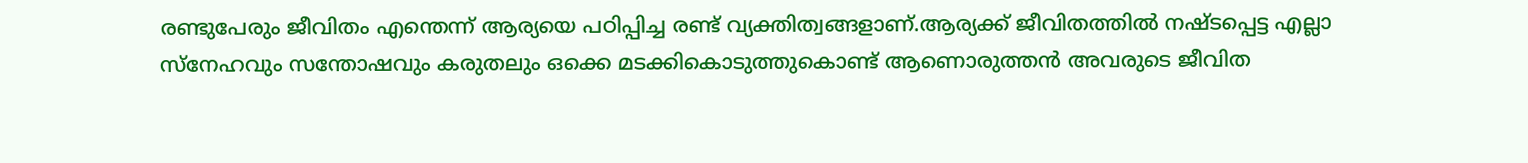രണ്ടുപേരും ജീവിതം എന്തെന്ന് ആര്യയെ പഠിപ്പിച്ച രണ്ട് വ്യക്തിത്വങ്ങളാണ്.ആര്യക്ക് ജീവിതത്തിൽ നഷ്ടപ്പെട്ട എല്ലാ സ്നേഹവും സന്തോഷവും കരുതലും ഒക്കെ മടക്കികൊടുത്തുകൊണ്ട് ആണൊരുത്തൻ അവരുടെ ജീവിത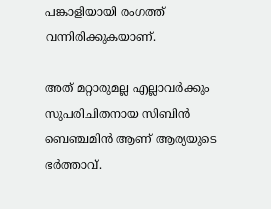പങ്കാളിയായി രംഗത്ത് വന്നിരിക്കുകയാണ്.

അത് മറ്റാരുമല്ല എല്ലാവർക്കും സുപരിചിതനായ സിബിൻ ബെഞ്ചമിൻ ആണ് ആര്യയുടെ ഭർത്താവ്.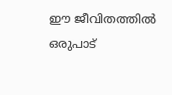ഈ ജീവിതത്തിൽ ഒരുപാട്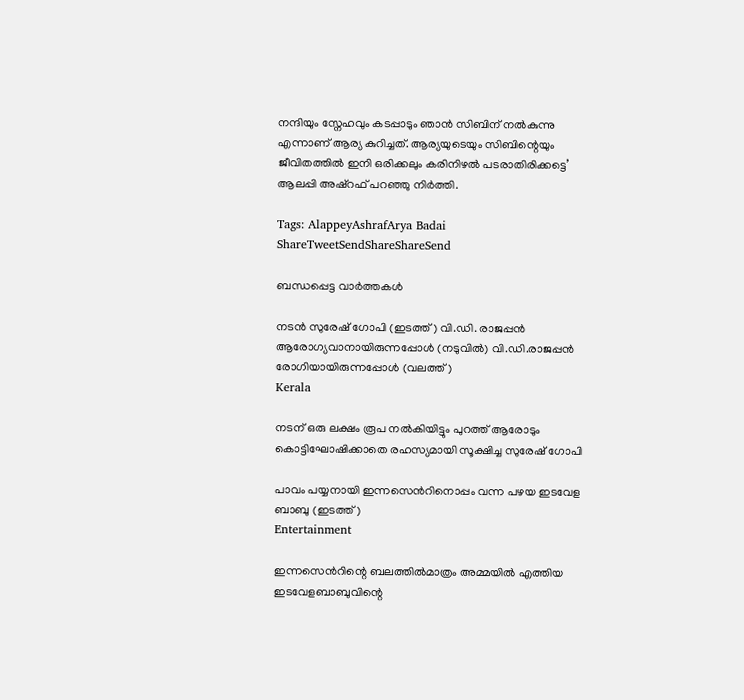നന്ദിയും സ്നേഹവും കടപ്പാടും ഞാൻ സിബിന് നൽകുന്നു എന്നാണ് ആര്യ കുറിച്ചത്. ആര്യയുടെയും സിബിന്റെയും ജീവിതത്തിൽ ഇനി ഒരിക്കലും കരിനിഴൽ പടരാതിരിക്കട്ടെ’
ആലപ്പി അഷ്‌റഫ് പറഞ്ഞു നിർത്തി.

Tags: AlappeyAshrafArya Badai
ShareTweetSendShareShareSend

ബന്ധപ്പെട്ട വാര്‍ത്തകള്‍

നടന്‍ സുരേഷ് ഗോപി (ഇടത്ത്) വി.ഡി. രാജപ്പന്‍ ആരോഗ്യവാനായിരുന്നപ്പോള്‍ (നടുവില്‍) വി.ഡി.രാജപ്പന്‍ രോഗിയായിരുന്നപ്പോള്‍ (വലത്ത്)
Kerala

നടന് ഒരു ലക്ഷം രൂപ നല്‍കിയിട്ടും പുറത്ത് ആരോടും കൊട്ടിഘോഷിക്കാതെ രഹസ്യമായി സൂക്ഷിച്ച സുരേഷ് ഗോപി

പാവം പയ്യനായി ഇന്നസെന്‍റിനൊപ്പം വന്ന പഴയ ഇടവേള ബാബു (ഇടത്ത്)
Entertainment

ഇന്നസെന്‍റിന്റെ ബലത്തില്‍മാത്രം അമ്മയില്‍ എത്തിയ ഇടവേളബാബുവിന്റെ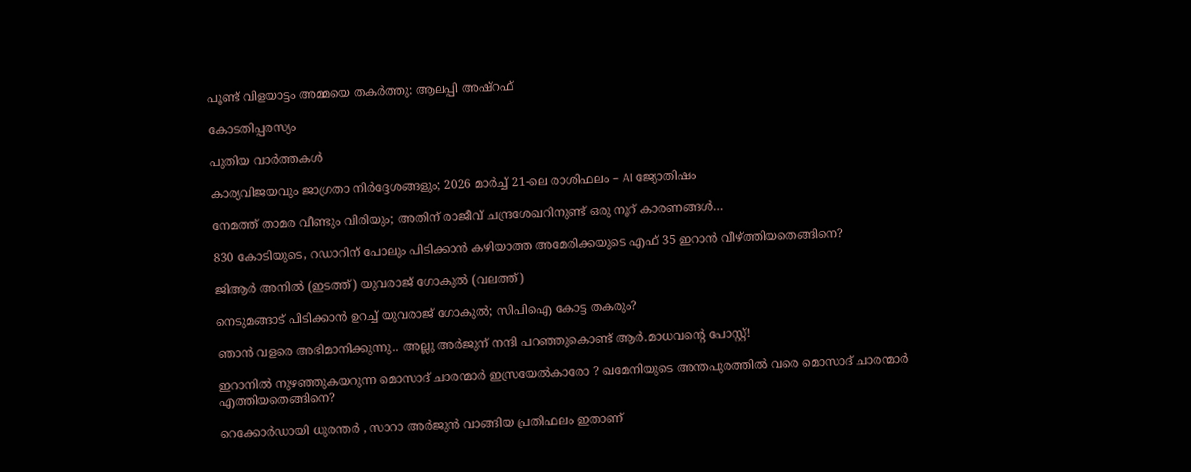പൂണ്ട് വിളയാട്ടം അമ്മയെ തകര്‍ത്തു: ആലപ്പി അഷ്റഫ്

കോടതിപ്പരസ്യം

പുതിയ വാര്‍ത്തകള്‍

കാര്യവിജയവും ജാഗ്രതാ നിർദ്ദേശങ്ങളും; 2026 മാർച്ച് 21-ലെ രാശിഫലം – AI ജ്യോതിഷം

നേമത്ത് താമര വീണ്ടും വിരിയും; അതിന് രാജീവ് ചന്ദ്രശേഖറിനുണ്ട് ഒരു നൂറ് കാരണങ്ങള്‍…

830 കോടിയുടെ, റഡാറിന് പോലും പിടിക്കാന്‍ കഴിയാത്ത അമേരിക്കയുടെ എഫ് 35 ഇറാന്‍ വീഴ്‌ത്തിയതെങ്ങിനെ?

ജിആര്‍ അനില്‍ (ഇടത്ത്) യുവരാജ് ഗോകുല്‍ (വലത്ത്)

നെടുമങ്ങാട് പിടിക്കാന്‍ ഉറച്ച് യുവരാജ് ഗോകുല്‍; സിപിഐ കോട്ട തകരും?

ഞാൻ വളരെ അഭിമാനിക്കുന്നു.. അല്ലു അർജുന് നന്ദി പറഞ്ഞുകൊണ്ട് ആർ.മാധവന്റെ പോസ്റ്റ്!

ഇറാനില്‍ നുഴഞ്ഞുകയറുന്ന മൊസാദ് ചാരന്മാര്‍ ഇസ്രയേല്‍കാരോ ? ഖമേനിയുടെ അന്തപുരത്തില്‍ വരെ മൊസാദ് ചാരന്മാര്‍ എത്തിയതെങ്ങിനെ?

റെക്കോർഡായി ധുരന്തർ , സാറാ അർജുൻ വാങ്ങിയ പ്രതിഫലം ഇതാണ്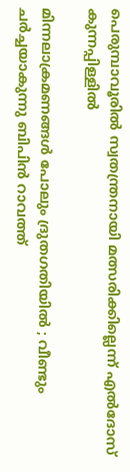പെരുമ്പാവൂരില്‍ സ്വതന്ത്രനായി മത്സരിക്കില്ലെന്ന് എല്‍ദോസ് കുന്നപ്പിള്ളില്‍

മിന്നലാക്രമണങ്ങൾ പോലും ദ്രുതഗതിയിൽ ; വീണ്ടും ചർച്ചയാകുന്നു ബിപിൻ റാവത്ത്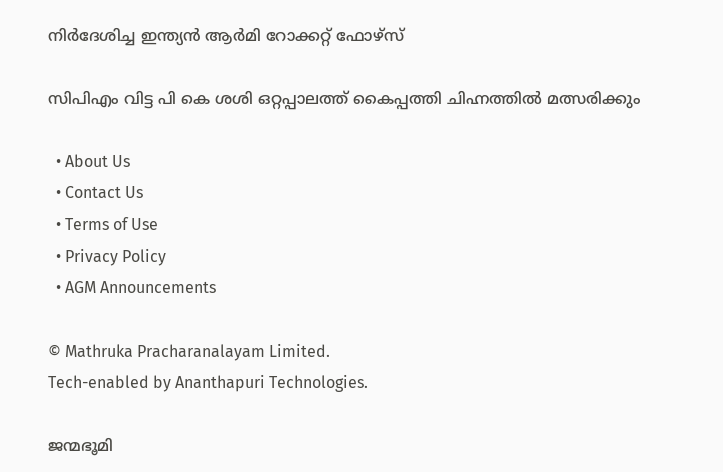നിർദേശിച്ച ഇന്ത്യൻ ആർമി റോക്കറ്റ് ഫോഴ്‌സ്

സിപിഎം വിട്ട പി കെ ശശി ഒറ്റപ്പാലത്ത് കൈപ്പത്തി ചിഹ്നത്തില്‍ മത്സരിക്കും

  • About Us
  • Contact Us
  • Terms of Use
  • Privacy Policy
  • AGM Announcements

© Mathruka Pracharanalayam Limited.
Tech-enabled by Ananthapuri Technologies.

ജന്മഭൂമി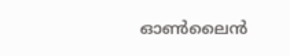ഓണ്‍ലൈന്‍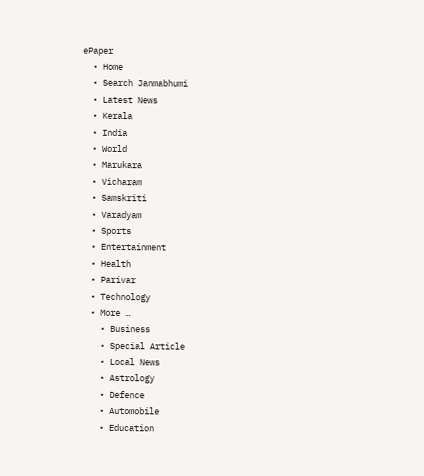ePaper
  • Home
  • Search Janmabhumi
  • Latest News
  • Kerala
  • India
  • World
  • Marukara
  • Vicharam
  • Samskriti
  • Varadyam
  • Sports
  • Entertainment
  • Health
  • Parivar
  • Technology
  • More …
    • Business
    • Special Article
    • Local News
    • Astrology
    • Defence
    • Automobile
    • Education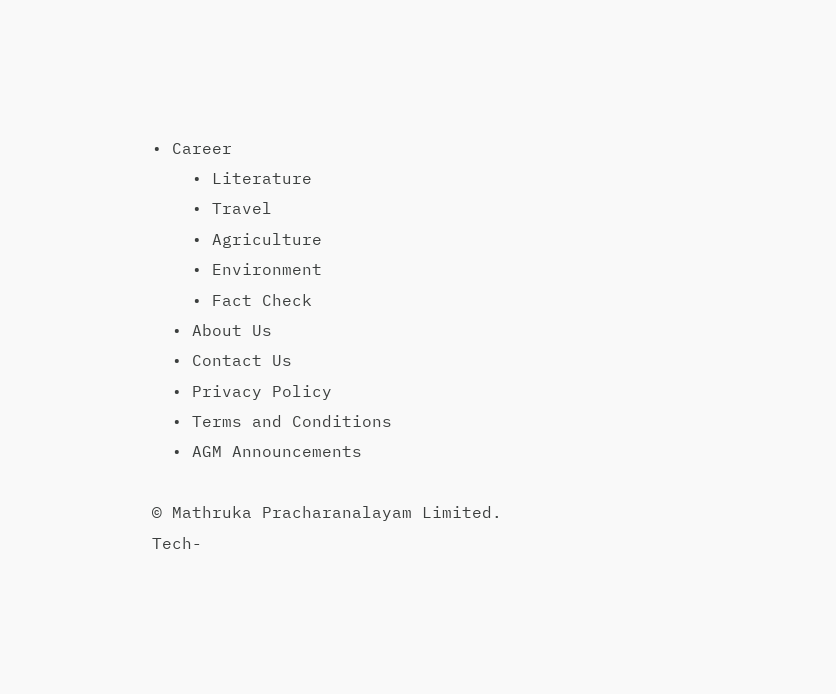• Career
    • Literature
    • Travel
    • Agriculture
    • Environment
    • Fact Check
  • About Us
  • Contact Us
  • Privacy Policy
  • Terms and Conditions
  • AGM Announcements

© Mathruka Pracharanalayam Limited.
Tech-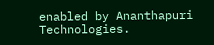enabled by Ananthapuri Technologies.